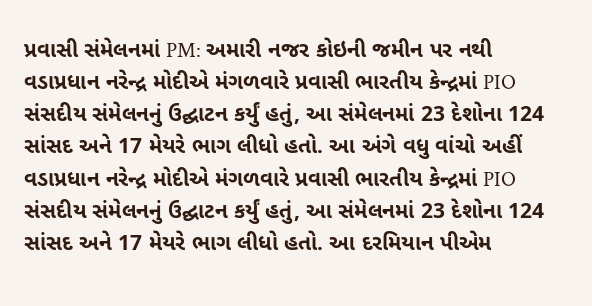પ્રવાસી સંમેલનમાં PM: અમારી નજર કોઇની જમીન પર નથી
વડાપ્રધાન નરેન્દ્ર મોદીએ મંગળવારે પ્રવાસી ભારતીય કેન્દ્રમાં PIO સંસદીય સંમેલનનું ઉદ્ઘાટન કર્યું હતું, આ સંમેલનમાં 23 દેશોના 124 સાંસદ અને 17 મેયરે ભાગ લીધો હતો. આ અંગે વધુ વાંચો અહીં
વડાપ્રધાન નરેન્દ્ર મોદીએ મંગળવારે પ્રવાસી ભારતીય કેન્દ્રમાં PIO સંસદીય સંમેલનનું ઉદ્ઘાટન કર્યું હતું, આ સંમેલનમાં 23 દેશોના 124 સાંસદ અને 17 મેયરે ભાગ લીધો હતો. આ દરમિયાન પીએમ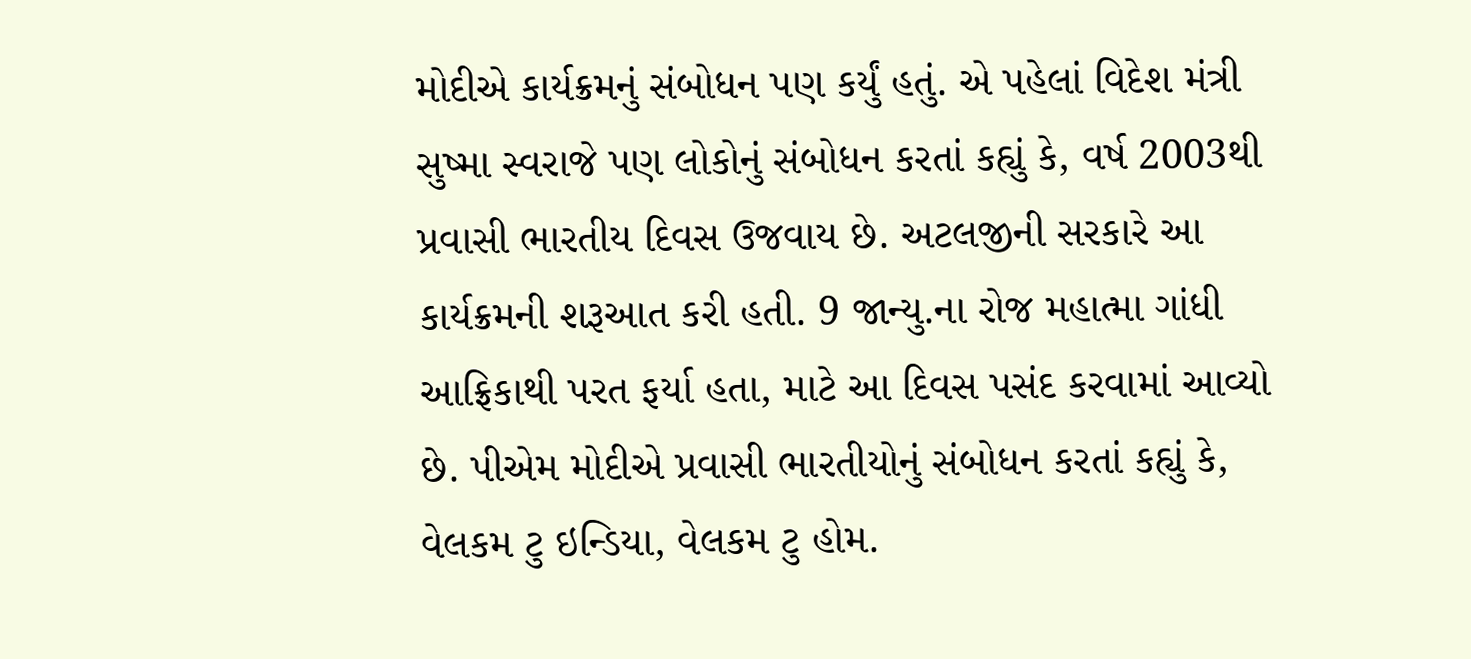મોદીએ કાર્યક્રમનું સંબોધન પણ કર્યું હતું. એ પહેલાં વિદેશ મંત્રી સુષ્મા સ્વરાજે પણ લોકોનું સંબોધન કરતાં કહ્યું કે, વર્ષ 2003થી પ્રવાસી ભારતીય દિવસ ઉજવાય છે. અટલજીની સરકારે આ કાર્યક્રમની શરૂઆત કરી હતી. 9 જાન્યુ.ના રોજ મહાત્મા ગાંધી આફ્રિકાથી પરત ફર્યા હતા, માટે આ દિવસ પસંદ કરવામાં આવ્યો છે. પીએમ મોદીએ પ્રવાસી ભારતીયોનું સંબોધન કરતાં કહ્યું કે, વેલકમ ટુ ઇન્ડિયા, વેલકમ ટુ હોમ.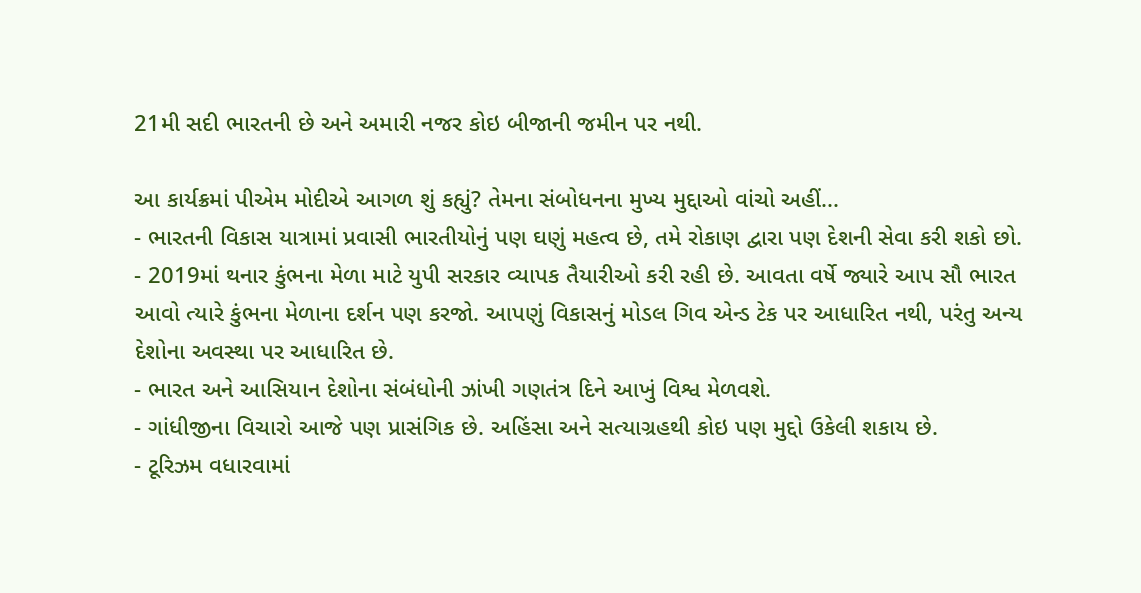21મી સદી ભારતની છે અને અમારી નજર કોઇ બીજાની જમીન પર નથી.

આ કાર્યક્રમાં પીએમ મોદીએ આગળ શું કહ્યું? તેમના સંબોધનના મુખ્ય મુદ્દાઓ વાંચો અહીં...
- ભારતની વિકાસ યાત્રામાં પ્રવાસી ભારતીયોનું પણ ઘણું મહત્વ છે, તમે રોકાણ દ્વારા પણ દેશની સેવા કરી શકો છો.
- 2019માં થનાર કુંભના મેળા માટે યુપી સરકાર વ્યાપક તૈયારીઓ કરી રહી છે. આવતા વર્ષે જ્યારે આપ સૌ ભારત આવો ત્યારે કુંભના મેળાના દર્શન પણ કરજો. આપણું વિકાસનું મોડલ ગિવ એન્ડ ટેક પર આધારિત નથી, પરંતુ અન્ય દેશોના અવસ્થા પર આધારિત છે.
- ભારત અને આસિયાન દેશોના સંબંધોની ઝાંખી ગણતંત્ર દિને આખું વિશ્વ મેળવશે.
- ગાંધીજીના વિચારો આજે પણ પ્રાસંગિક છે. અહિંસા અને સત્યાગ્રહથી કોઇ પણ મુદ્દો ઉકેલી શકાય છે.
- ટૂરિઝમ વધારવામાં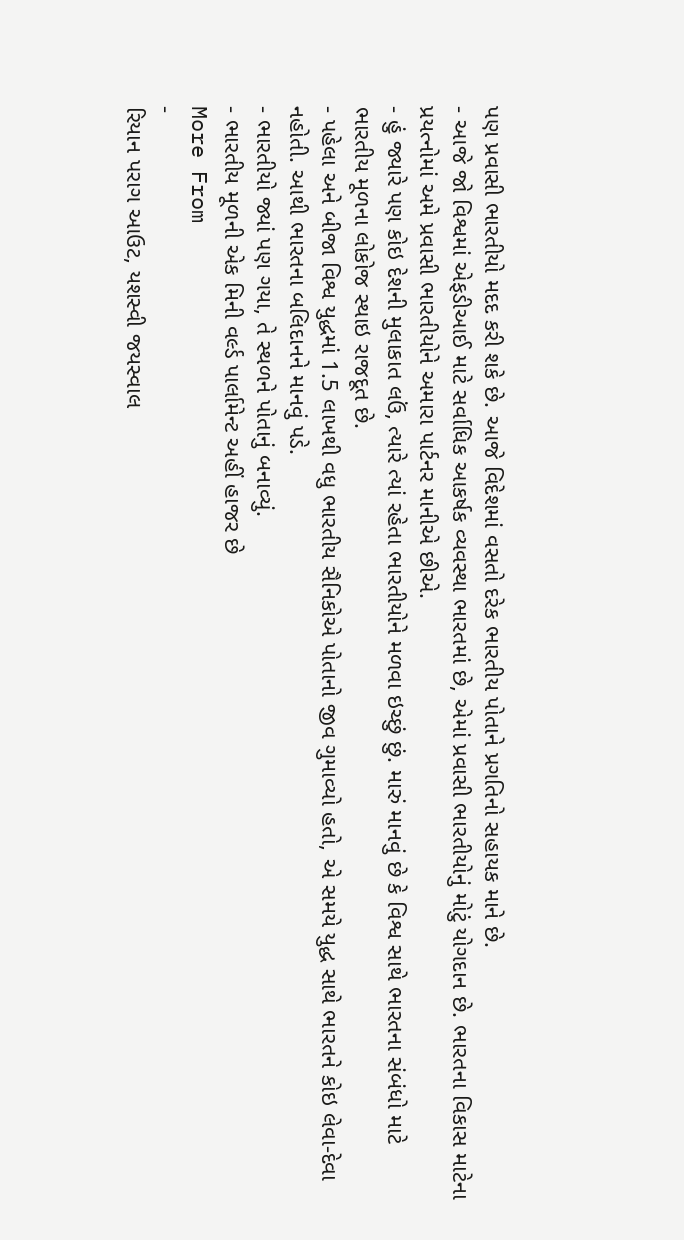પણ પ્રવાસી ભારતીયો મદદ કરી શકે છે. આજે વિદેશમાં વસતો દરેક ભારતીય પોતાને પ્રગતિનો સહાયક માને છે.
- આજે જો વિશ્વમાં એફડીઆઈ માટે સર્વાધિક આકર્ષક વ્યવસ્થા ભારતમાં છે, એમાં પ્રવાસી ભારતીયોનું મોટું યોગદાન છે. ભારતના વિકાસ માટેના પ્રયત્નોમાં અમે પ્રવાસી ભારતીયોને અમારા પાર્ટનર માનીએ છીએ.
- હું જ્યારે પણ કોઇ દેશની મુલાકાત લઉં, ત્યારે ત્યાં રહેતા ભારતીયોને મળવા ઇચ્છું છું. મારું માનવું છે કે વિશ્વ સાથે ભારતના સંબંધો માટે ભારતીય મૂળના લોકોજ સ્થાઇ રાજદૂત છે.
- પહેલા અને બીજા વિશ્વ યુદ્ધમાં 1.5 લાખથી વધુ ભારતીય સૈનિકોએ પોતાનો જીવ ગુમાવ્યો હતો, એ સમયે યુદ્ધ સાથે ભારતને કોઇ લેવા-દેવા નહોતી. આથી ભારતના બલિદાનને માનવું પડે.
- ભારતીયો જ્યાં પણ ગયા, તે સ્થળને પોતાનું બનાવ્યું.
- ભારતીય મૂળની એક મિની વર્લ્ડ પાર્લામેન્ટ અહીં હાજર છે
More From
-
રિયાન પરાગ આઉટ, યશસ્વી જયસ્વાલ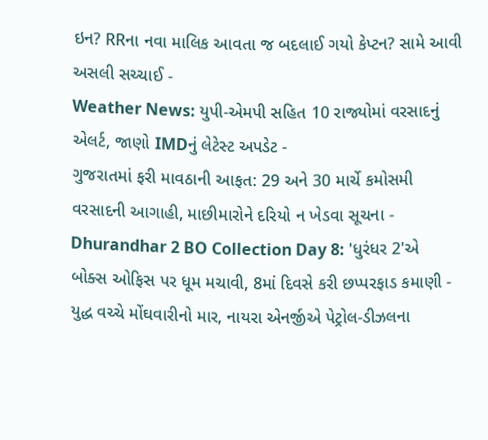ઇન? RRના નવા માલિક આવતા જ બદલાઈ ગયો કેપ્ટન? સામે આવી અસલી સચ્ચાઈ -
Weather News: યુપી-એમપી સહિત 10 રાજ્યોમાં વરસાદનું એલર્ટ, જાણો IMDનું લેટેસ્ટ અપડેટ -
ગુજરાતમાં ફરી માવઠાની આફત: 29 અને 30 માર્ચે કમોસમી વરસાદની આગાહી, માછીમારોને દરિયો ન ખેડવા સૂચના -
Dhurandhar 2 BO Collection Day 8: 'ધુરંધર 2'એ બોક્સ ઓફિસ પર ધૂમ મચાવી, 8માં દિવસે કરી છપ્પરફાડ કમાણી -
યુદ્ધ વચ્ચે મોંઘવારીનો માર, નાયરા એનર્જીએ પેટ્રોલ-ડીઝલના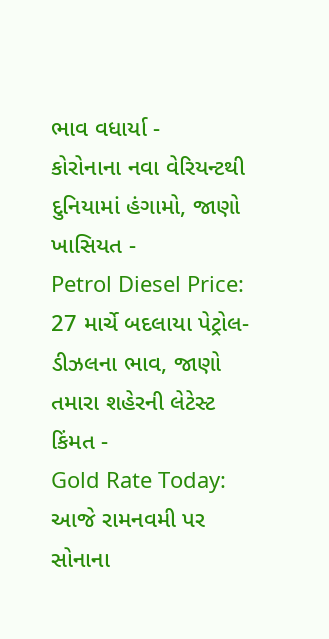ભાવ વધાર્યા -
કોરોનાના નવા વેરિયન્ટથી દુનિયામાં હંગામો, જાણો ખાસિયત -
Petrol Diesel Price: 27 માર્ચે બદલાયા પેટ્રોલ-ડીઝલના ભાવ, જાણો તમારા શહેરની લેટેસ્ટ કિંમત -
Gold Rate Today: આજે રામનવમી પર સોનાના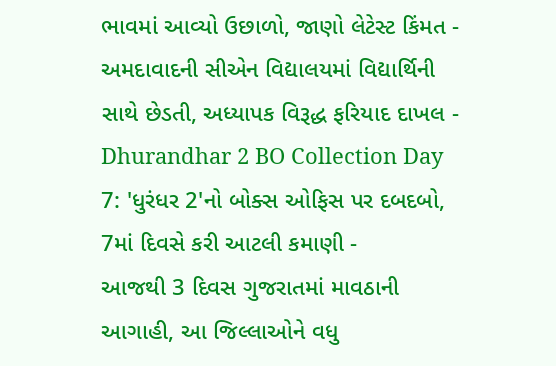ભાવમાં આવ્યો ઉછાળો, જાણો લેટેસ્ટ કિંમત -
અમદાવાદની સીએન વિદ્યાલયમાં વિદ્યાર્થિની સાથે છેડતી, અધ્યાપક વિરૂદ્ધ ફરિયાદ દાખલ -
Dhurandhar 2 BO Collection Day 7: 'ધુરંધર 2'નો બોક્સ ઓફિસ પર દબદબો, 7માં દિવસે કરી આટલી કમાણી -
આજથી 3 દિવસ ગુજરાતમાં માવઠાની આગાહી, આ જિલ્લાઓને વધુ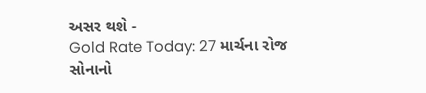અસર થશે -
Gold Rate Today: 27 માર્ચના રોજ સોનાનો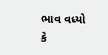ભાવ વધ્યો કે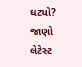ઘટ્યો? જાણો લેટેસ્ટ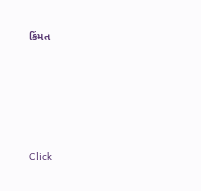કિંમત









Click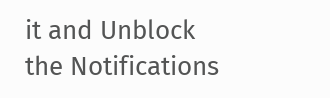it and Unblock the Notifications